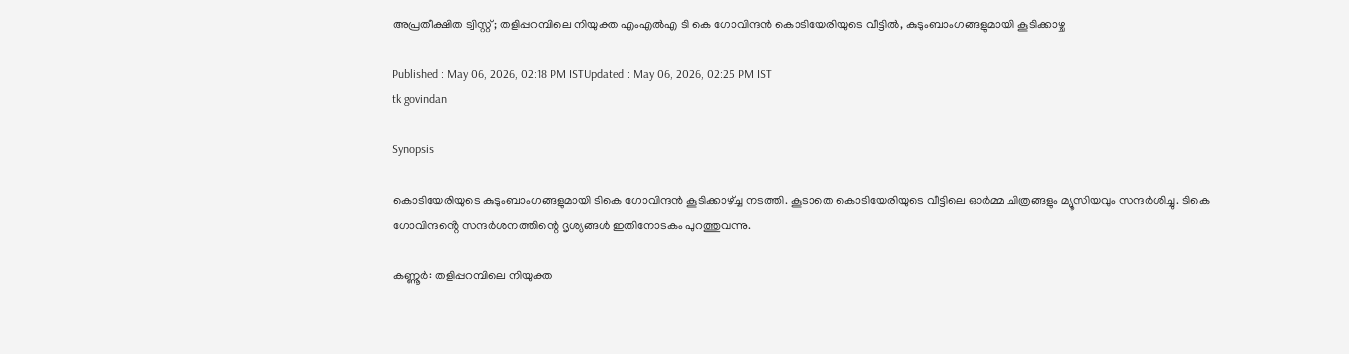അപ്രതീക്ഷിത ട്വിസ്റ്റ്; തളിപ്പറമ്പിലെ നിയുക്ത എംഎൽഎ ടി കെ ഗോവിന്ദൻ കൊടിയേരിയുടെ വീട്ടിൽ, കുടുംബാംഗങ്ങളുമായി കൂടിക്കാഴ്ച

Published : May 06, 2026, 02:18 PM ISTUpdated : May 06, 2026, 02:25 PM IST
tk govindan

Synopsis

കൊടിയേരിയുടെ കുടുംബാംഗങ്ങളുമായി ടികെ ഗോവിന്ദൻ കൂടിക്കാഴ്ച്ച നടത്തി. കൂടാതെ കൊടിയേരിയുടെ വീട്ടിലെ ഓർമ്മ ചിത്രങ്ങളും മ്യൂസിയവും സന്ദർശിച്ചു. ടികെ ഗോവിന്ദൻ്റെ സന്ദർശനത്തിന്റെ ദൃശ്യങ്ങൾ ഇതിനോടകം പുറത്തുവന്നു.

കണ്ണൂർ: തളിപ്പറമ്പിലെ നിയുക്ത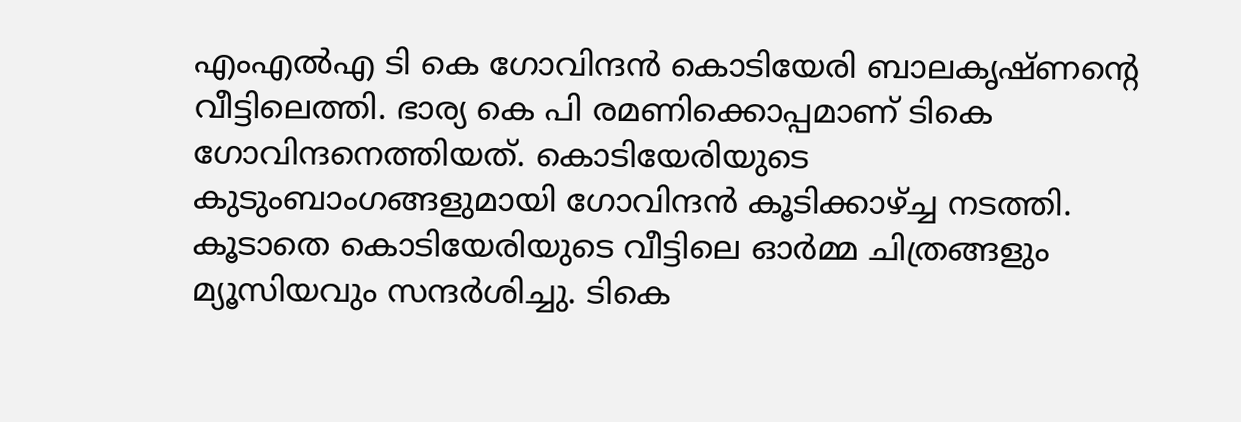എംഎൽഎ ടി കെ ഗോവിന്ദൻ കൊടിയേരി ബാലകൃഷ്ണന്റെ വീട്ടിലെത്തി. ഭാര്യ കെ പി രമണിക്കൊപ്പമാണ് ടികെ ഗോവിന്ദനെത്തിയത്. കൊടിയേരിയുടെ കുടുംബാംഗങ്ങളുമായി ഗോവിന്ദൻ കൂടിക്കാഴ്ച്ച നടത്തി. കൂടാതെ കൊടിയേരിയുടെ വീട്ടിലെ ഓർമ്മ ചിത്രങ്ങളും മ്യൂസിയവും സന്ദർശിച്ചു. ടികെ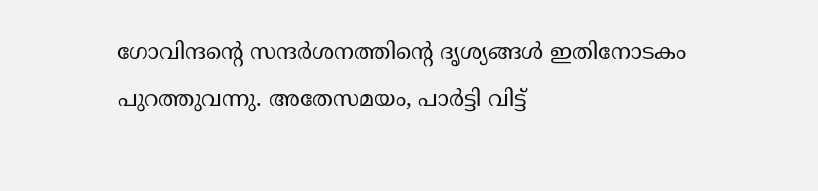ഗോവിന്ദൻ്റെ സന്ദർശനത്തിന്റെ ദൃശ്യങ്ങൾ ഇതിനോടകം പുറത്തുവന്നു. അതേസമയം, പാർട്ടി വിട്ട്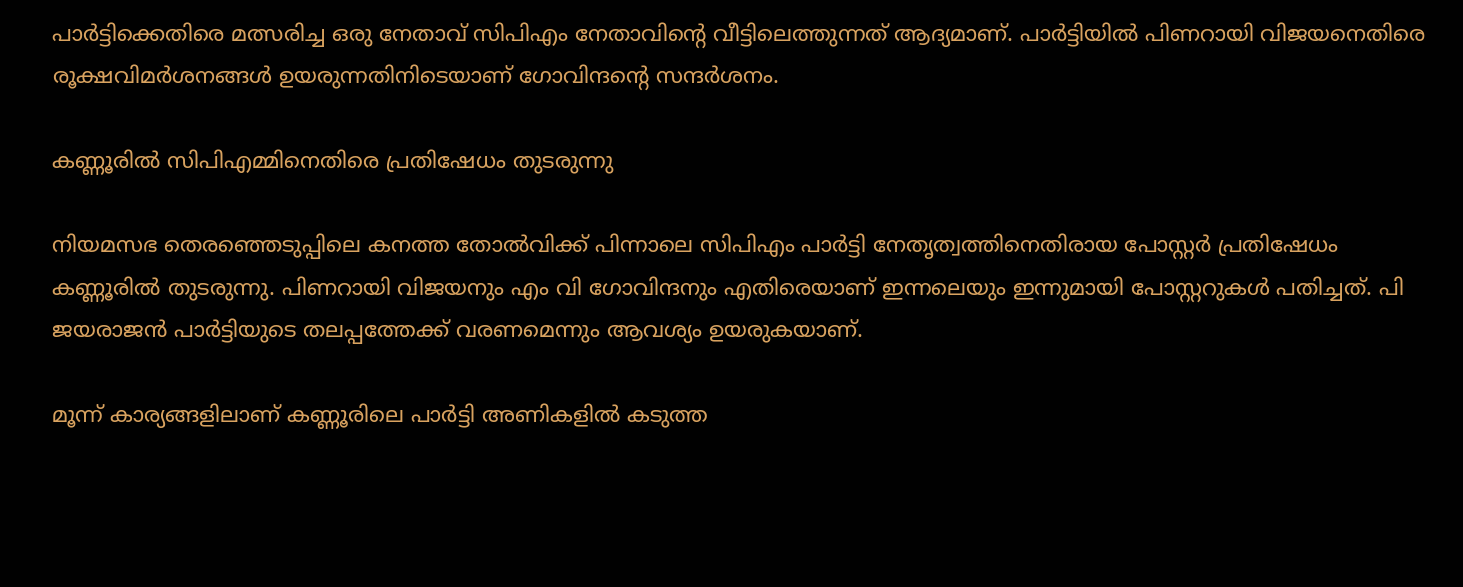പാർട്ടിക്കെതിരെ മത്സരിച്ച ഒരു നേതാവ് സിപിഎം നേതാവിന്റെ വീട്ടിലെത്തുന്നത് ആദ്യമാണ്. പാർട്ടിയിൽ പിണറായി വിജയനെതിരെ രൂക്ഷവിമർശനങ്ങൾ ഉയരുന്നതിനിടെയാണ് ഗോവിന്ദൻ്റെ സന്ദർശനം.

കണ്ണൂരിൽ സിപിഎമ്മിനെതിരെ പ്രതിഷേധം തുടരുന്നു

നിയമസഭ തെരഞ്ഞെടുപ്പിലെ കനത്ത തോല്‍വിക്ക് പിന്നാലെ സിപിഎം പാർട്ടി നേതൃത്വത്തിനെതിരായ പോസ്റ്റർ പ്രതിഷേധം കണ്ണൂരിൽ തുടരുന്നു. പിണറായി വിജയനും എം വി ഗോവിന്ദനും എതിരെയാണ് ഇന്നലെയും ഇന്നുമായി പോസ്റ്ററുകൾ പതിച്ചത്. പി ജയരാജൻ പാർട്ടിയുടെ തലപ്പത്തേക്ക് വരണമെന്നും ആവശ്യം ഉയരുകയാണ്.

മൂന്ന് കാര്യങ്ങളിലാണ് കണ്ണൂരിലെ പാർട്ടി അണികളിൽ കടുത്ത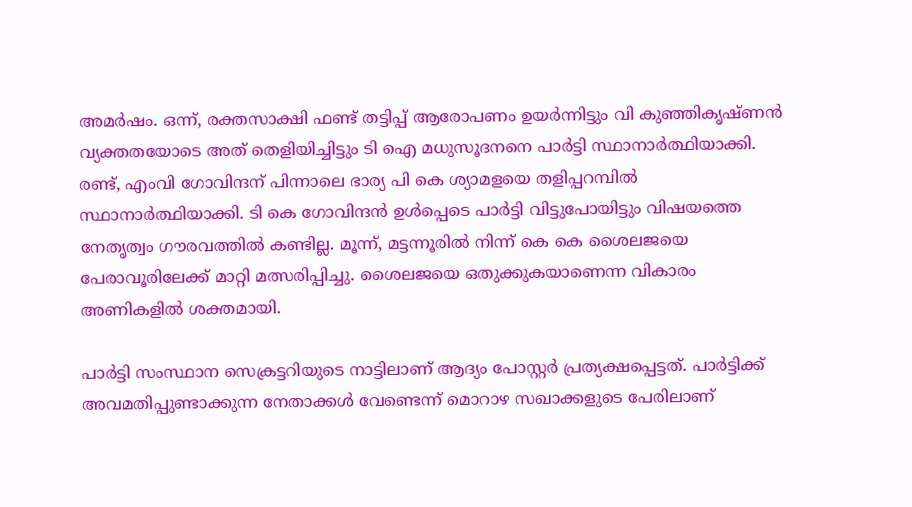അമർഷം. ഒന്ന്, രക്തസാക്ഷി ഫണ്ട് തട്ടിപ്പ് ആരോപണം ഉയർന്നിട്ടും വി കുഞ്ഞികൃഷ്ണൻ വ്യക്തതയോടെ അത് തെളിയിച്ചിട്ടും ടി ഐ മധുസൂദനനെ പാർട്ടി സ്ഥാനാർത്ഥിയാക്കി. രണ്ട്, എംവി ഗോവിന്ദന് പിന്നാലെ ഭാര്യ പി കെ ശ്യാമളയെ തളിപ്പറമ്പിൽ സ്ഥാനാർത്ഥിയാക്കി. ടി കെ ഗോവിന്ദൻ ഉൾപ്പെടെ പാർട്ടി വിട്ടുപോയിട്ടും വിഷയത്തെ നേതൃത്വം ഗൗരവത്തിൽ കണ്ടില്ല. മൂന്ന്, മട്ടന്നൂരിൽ നിന്ന് കെ കെ ശൈലജയെ പേരാവൂരിലേക്ക് മാറ്റി മത്സരിപ്പിച്ചു. ശൈലജയെ ഒതുക്കുകയാണെന്ന വികാരം അണികളിൽ ശക്തമായി.

പാർട്ടി സംസ്ഥാന സെക്രട്ടറിയുടെ നാട്ടിലാണ് ആദ്യം പോസ്റ്റർ പ്രത്യക്ഷപ്പെട്ടത്. പാർട്ടിക്ക് അവമതിപ്പുണ്ടാക്കുന്ന നേതാക്കൾ വേണ്ടെന്ന് മൊറാഴ സഖാക്കളുടെ പേരിലാണ്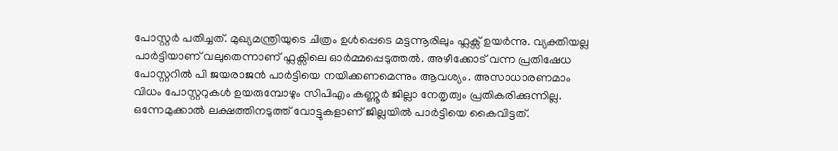പോസ്റ്റർ പതിച്ചത്. മുഖ്യമന്ത്രിയുടെ ചിത്രം ഉൾപ്പെടെ മട്ടന്നൂരിലും ഫ്ലക്സ് ഉയര്‍ന്നു. വ്യക്തിയല്ല പാർട്ടിയാണ് വലുതെന്നാണ് ഫ്ലക്സിലെ ഓർമ്മപ്പെടുത്തൽ. അഴീക്കോട് വന്ന പ്രതിഷേധ പോസ്റ്ററിൽ പി ജയരാജൻ പാർട്ടിയെ നയിക്കണമെന്നും ആവശ്യം. അസാധാരണമാം വിധം പോസ്റ്ററുകൾ ഉയരുമ്പോഴും സിപിഎം കണ്ണൂർ ജില്ലാ നേതൃത്വം പ്രതികരിക്കുന്നില്ല. ഒന്നേമുക്കാൽ ലക്ഷത്തിനടുത്ത് വോട്ടുകളാണ് ജില്ലയിൽ പാർട്ടിയെ കൈവിട്ടത്.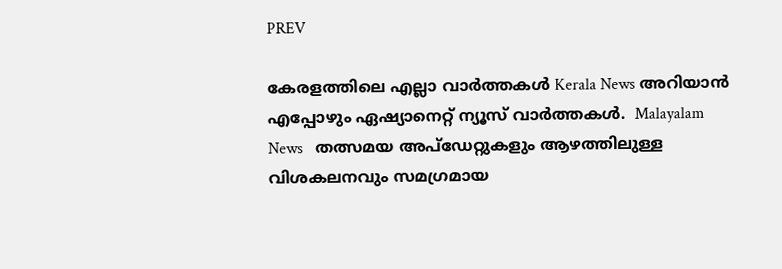PREV

കേരളത്തിലെ എല്ലാ വാർത്തകൾ Kerala News അറിയാൻ  എപ്പോഴും ഏഷ്യാനെറ്റ് ന്യൂസ് വാർത്തകൾ.  Malayalam News   തത്സമയ അപ്‌ഡേറ്റുകളും ആഴത്തിലുള്ള വിശകലനവും സമഗ്രമായ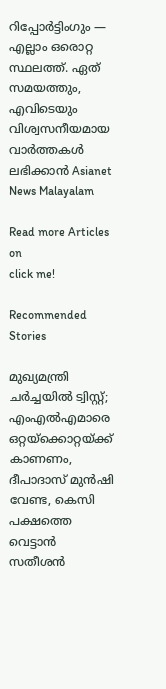റിപ്പോർട്ടിംഗും — എല്ലാം ഒരൊറ്റ സ്ഥലത്ത്. ഏത് സമയത്തും, എവിടെയും വിശ്വസനീയമായ വാർത്തകൾ ലഭിക്കാൻ Asianet News Malayalam

Read more Articles on
click me!

Recommended Stories

മുഖ്യമന്ത്രി ചർച്ചയിൽ ട്വിസ്റ്റ്; എംഎൽഎമാരെ ഒറ്റയ്ക്കൊറ്റയ്ക്ക് കാണണം, ദീപാദാസ് മുൻഷി വേണ്ട, കെസി പക്ഷത്തെ വെട്ടാൻ സതീശൻ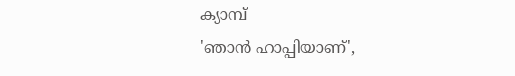ക്യാമ്പ്
'ഞാൻ ഹാപ്പിയാണ്',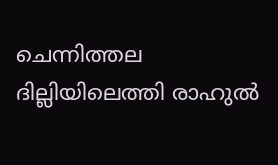ചെന്നിത്തല ദില്ലിയിലെത്തി രാഹുൽ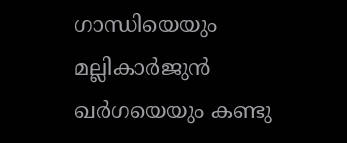ഗാന്ധിയെയും മല്ലികാർജുൻ ഖർഗയെയും കണ്ടു